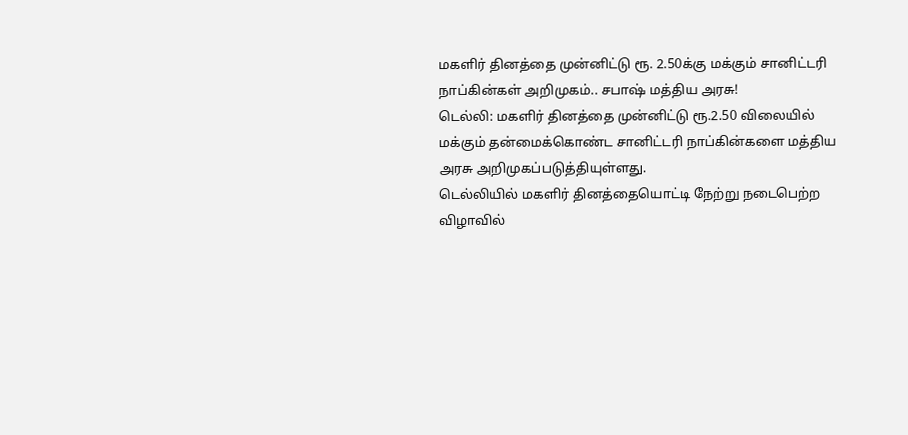மகளிர் தினத்தை முன்னிட்டு ரூ. 2.50க்கு மக்கும் சானிட்டரி நாப்கின்கள் அறிமுகம்.. சபாஷ் மத்திய அரசு!
டெல்லி: மகளிர் தினத்தை முன்னிட்டு ரூ.2.50 விலையில் மக்கும் தன்மைக்கொண்ட சானிட்டரி நாப்கின்களை மத்திய அரசு அறிமுகப்படுத்தியுள்ளது.
டெல்லியில் மகளிர் தினத்தையொட்டி நேற்று நடைபெற்ற விழாவில்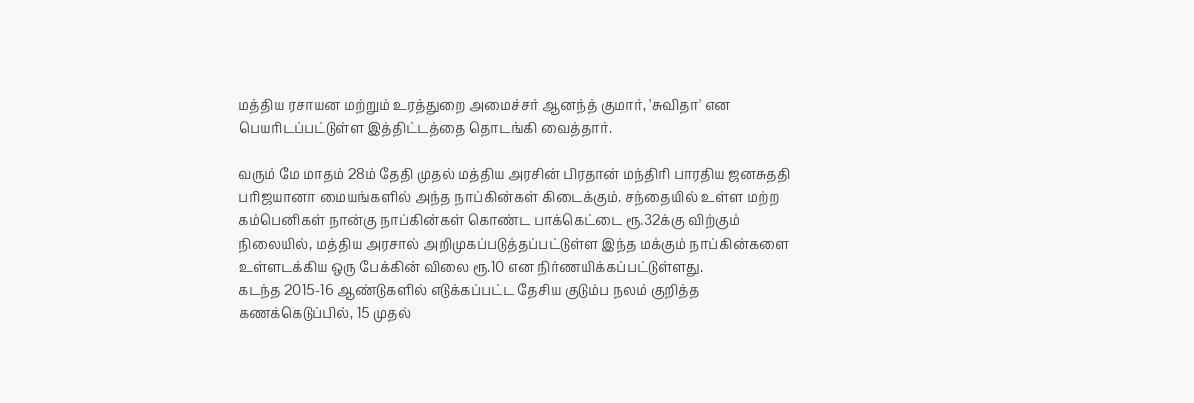மத்திய ரசாயன மற்றும் உரத்துறை அமைச்சர் ஆனந்த் குமார், 'சுவிதா' என பெயரிடப்பட்டுள்ள இத்திட்டத்தை தொடங்கி வைத்தார்.

வரும் மே மாதம் 28ம் தேதி முதல் மத்திய அரசின் பிரதான் மந்திரி பாரதிய ஜனசுததி பரிஜயானா மையங்களில் அந்த நாப்கின்கள் கிடைக்கும். சந்தையில் உள்ள மற்ற கம்பெனிகள் நான்கு நாப்கின்கள் கொண்ட பாக்கெட்டை ரூ.32க்கு விற்கும் நிலையில், மத்திய அரசால் அறிமுகப்படுத்தப்பட்டுள்ள இந்த மக்கும் நாப்கின்களை உள்ளடக்கிய ஒரு பேக்கின் விலை ரூ.10 என நிர்ணயிக்கப்பட்டுள்ளது.
கடந்த 2015-16 ஆண்டுகளில் எடுக்கப்பட்ட தேசிய குடும்ப நலம் குறித்த கணக்கெடுப்பில், 15 முதல்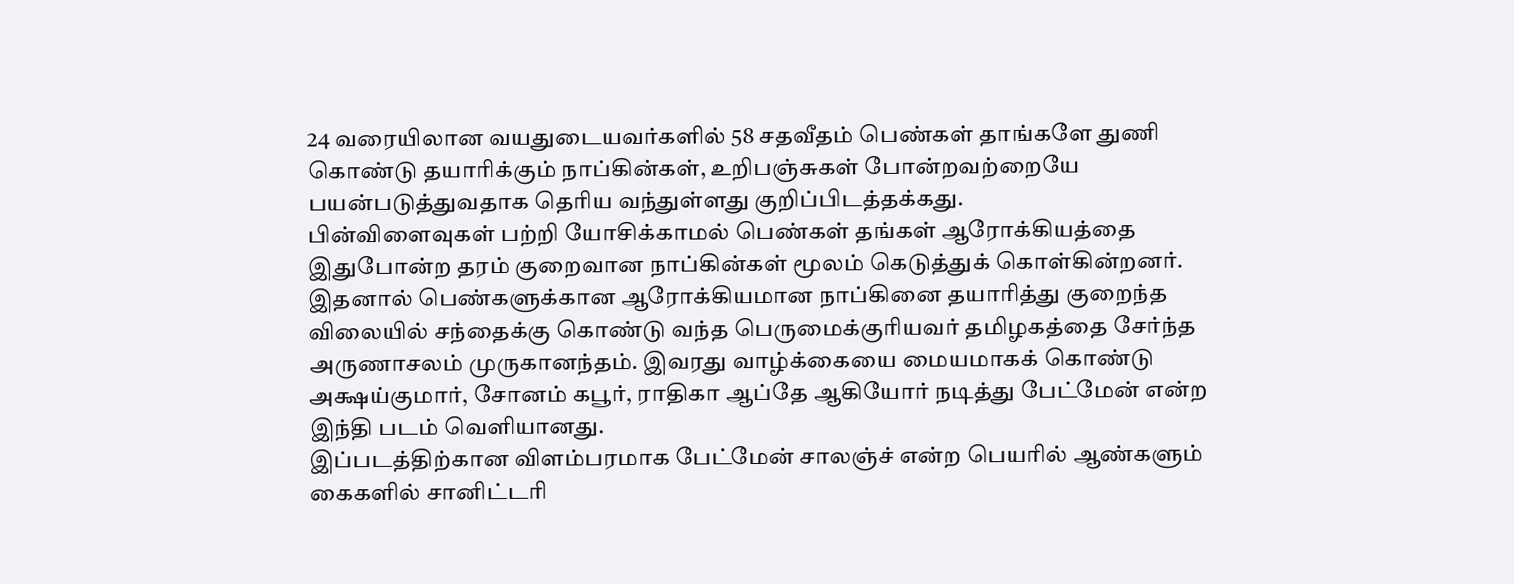24 வரையிலான வயதுடையவர்களில் 58 சதவீதம் பெண்கள் தாங்களே துணி கொண்டு தயாரிக்கும் நாப்கின்கள், உறிபஞ்சுகள் போன்றவற்றையே பயன்படுத்துவதாக தெரிய வந்துள்ளது குறிப்பிடத்தக்கது.
பின்விளைவுகள் பற்றி யோசிக்காமல் பெண்கள் தங்கள் ஆரோக்கியத்தை இதுபோன்ற தரம் குறைவான நாப்கின்கள் மூலம் கெடுத்துக் கொள்கின்றனர். இதனால் பெண்களுக்கான ஆரோக்கியமான நாப்கினை தயாரித்து குறைந்த விலையில் சந்தைக்கு கொண்டு வந்த பெருமைக்குரியவர் தமிழகத்தை சேர்ந்த அருணாசலம் முருகானந்தம். இவரது வாழ்க்கையை மையமாகக் கொண்டு அக்ஷய்குமார், சோனம் கபூர், ராதிகா ஆப்தே ஆகியோர் நடித்து பேட்மேன் என்ற இந்தி படம் வெளியானது.
இப்படத்திற்கான விளம்பரமாக பேட்மேன் சாலஞ்ச் என்ற பெயரில் ஆண்களும் கைகளில் சானிட்டரி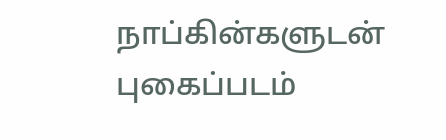நாப்கின்களுடன் புகைப்படம்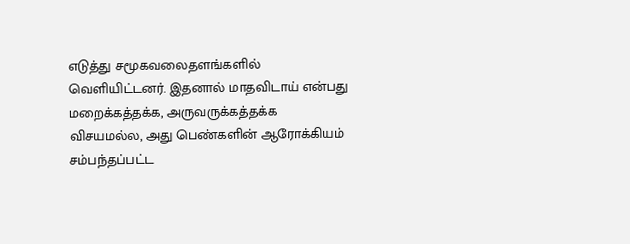எடுத்து சமூகவலைதளங்களில் வெளியிட்டனர். இதனால் மாதவிடாய் என்பது மறைக்கத்தக்க, அருவருக்கத்தக்க விசயமல்ல, அது பெண்களின் ஆரோக்கியம் சம்பந்தப்பட்ட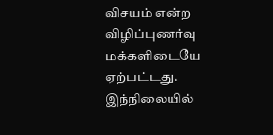விசயம் என்ற விழிப்புணர்வு மக்களிடையே ஏற்பட்டது.
இந்நிலையில்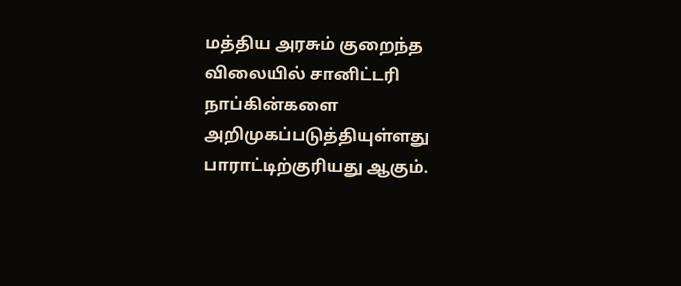மத்திய அரசும் குறைந்த விலையில் சானிட்டரி நாப்கின்களை அறிமுகப்படுத்தியுள்ளது பாராட்டிற்குரியது ஆகும்.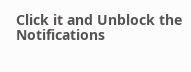Click it and Unblock the Notifications